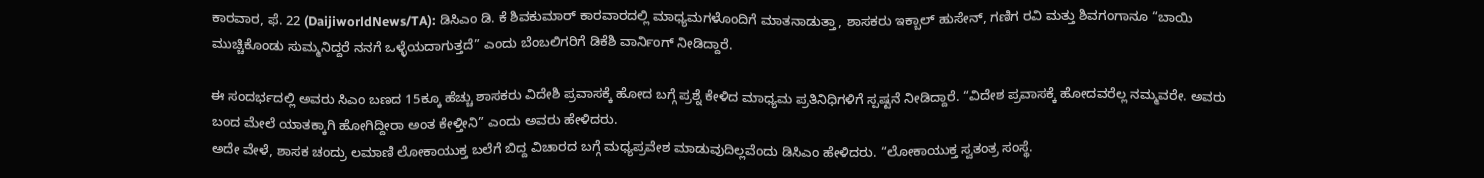ಕಾರವಾರ, ಫೆ. 22 (DaijiworldNews/TA): ಡಿಸಿಎಂ ಡಿ. ಕೆ ಶಿವಕುಮಾರ್ ಕಾರವಾರದಲ್ಲಿ ಮಾಧ್ಯಮಗಳೊಂದಿಗೆ ಮಾತನಾಡುತ್ತಾ, ಶಾಸಕರು ಇಕ್ಬಾಲ್ ಹುಸೇನ್, ಗಣಿಗ ರವಿ ಮತ್ತು ಶಿವಗಂಗಾನೂ “ಬಾಯಿ ಮುಚ್ಚಿಕೊಂಡು ಸುಮ್ಮನಿದ್ದರೆ ನನಗೆ ಒಳ್ಳೆಯದಾಗುತ್ತದೆ” ಎಂದು ಬೆಂಬಲಿಗರಿಗೆ ಡಿಕೆಶಿ ವಾರ್ನಿಂಗ್ ನೀಡಿದ್ದಾರೆ.

ಈ ಸಂದರ್ಭದಲ್ಲಿ ಅವರು ಸಿಎಂ ಬಣದ 15ಕ್ಕೂ ಹೆಚ್ಚು ಶಾಸಕರು ವಿದೇಶಿ ಪ್ರವಾಸಕ್ಕೆ ಹೋದ ಬಗ್ಗೆ ಪ್ರಶ್ನೆ ಕೇಳಿದ ಮಾಧ್ಯಮ ಪ್ರತಿನಿಧಿಗಳಿಗೆ ಸ್ಪಷ್ಟನೆ ನೀಡಿದ್ದಾರೆ. “ವಿದೇಶ ಪ್ರವಾಸಕ್ಕೆ ಹೋದವರೆಲ್ಲ ನಮ್ಮವರೇ. ಅವರು ಬಂದ ಮೇಲೆ ಯಾತಕ್ಕಾಗಿ ಹೋಗಿದ್ದೀರಾ ಅಂತ ಕೇಳ್ತೀನಿ” ಎಂದು ಅವರು ಹೇಳಿದರು.
ಅದೇ ವೇಳೆ, ಶಾಸಕ ಚಂದ್ರು ಲಮಾಣಿ ಲೋಕಾಯುಕ್ತ ಬಲೆಗೆ ಬಿದ್ದ ವಿಚಾರದ ಬಗ್ಗೆ ಮಧ್ಯಪ್ರವೇಶ ಮಾಡುವುದಿಲ್ಲವೆಂದು ಡಿಸಿಎಂ ಹೇಳಿದರು. “ಲೋಕಾಯುಕ್ತ ಸ್ವತಂತ್ರ ಸಂಸ್ಥೆ.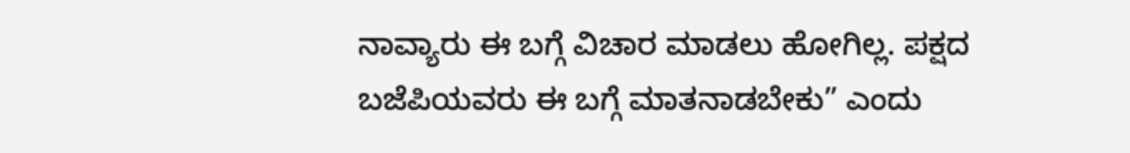ನಾವ್ಯಾರು ಈ ಬಗ್ಗೆ ವಿಚಾರ ಮಾಡಲು ಹೋಗಿಲ್ಲ. ಪಕ್ಷದ ಬಜೆಪಿಯವರು ಈ ಬಗ್ಗೆ ಮಾತನಾಡಬೇಕು” ಎಂದು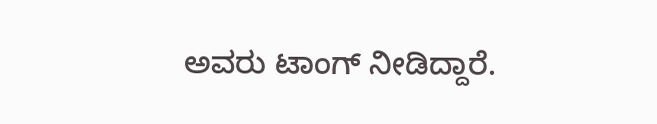ಅವರು ಟಾಂಗ್ ನೀಡಿದ್ದಾರೆ.